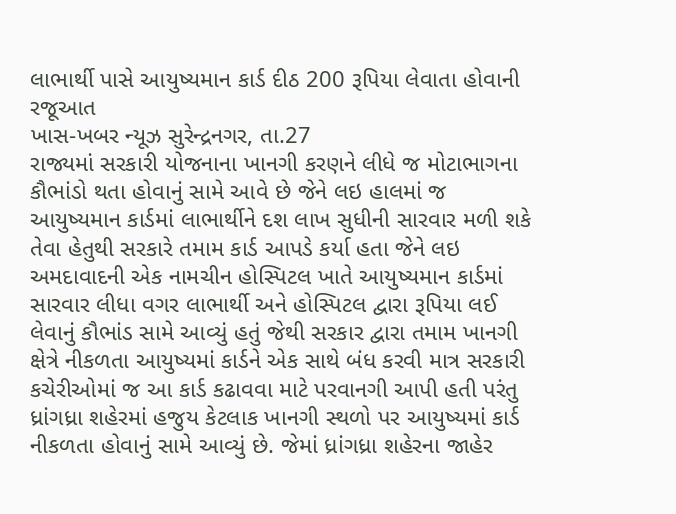લાભાર્થી પાસે આયુષ્યમાન કાર્ડ દીઠ 200 રૂપિયા લેવાતા હોવાની રજૂઆત
ખાસ-ખબર ન્યૂઝ સુરેન્દ્રનગર, તા.27
રાજ્યમાં સરકારી યોજનાના ખાનગી કરણને લીધે જ મોટાભાગના કૌભાંડો થતા હોવાનું સામે આવે છે જેને લઇ હાલમાં જ આયુષ્યમાન કાર્ડમાં લાભાર્થીને દશ લાખ સુધીની સારવાર મળી શકે તેવા હેતુથી સરકારે તમામ કાર્ડ આપડે કર્યા હતા જેને લઇ અમદાવાદની એક નામચીન હોસ્પિટલ ખાતે આયુષ્યમાન કાર્ડમાં સારવાર લીધા વગર લાભાર્થી અને હોસ્પિટલ દ્વારા રૂપિયા લઈ લેવાનું કૌભાંડ સામે આવ્યું હતું જેથી સરકાર દ્વારા તમામ ખાનગી ક્ષેત્રે નીકળતા આયુષ્યમાં કાર્ડને એક સાથે બંધ કરવી માત્ર સરકારી કચેરીઓમાં જ આ કાર્ડ કઢાવવા માટે પરવાનગી આપી હતી પરંતુ ધ્રાંગધ્રા શહેરમાં હજુય કેટલાક ખાનગી સ્થળો પર આયુષ્યમાં કાર્ડ નીકળતા હોવાનું સામે આવ્યું છે. જેમાં ધ્રાંગધ્રા શહેરના જાહેર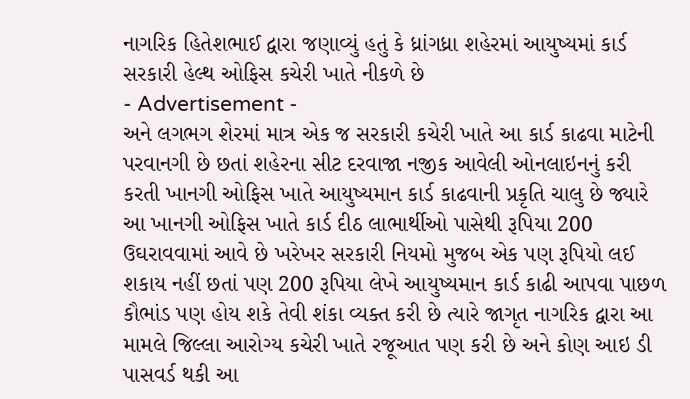નાગરિક હિતેશભાઈ દ્વારા જણાવ્યું હતું કે ધ્રાંગધ્રા શહેરમાં આયુષ્યમાં કાર્ડ સરકારી હેલ્થ ઓફિસ કચેરી ખાતે નીકળે છે
- Advertisement -
અને લગભગ શેરમાં માત્ર એક જ સરકારી કચેરી ખાતે આ કાર્ડ કાઢવા માટેની પરવાનગી છે છતાં શહેરના સીટ દરવાજા નજીક આવેલી ઓનલાઇનનું કરી કરતી ખાનગી ઓફિસ ખાતે આયુષ્યમાન કાર્ડ કાઢવાની પ્રકૃતિ ચાલુ છે જ્યારે આ ખાનગી ઓફિસ ખાતે કાર્ડ દીઠ લાભાર્થીઓ પાસેથી રૂપિયા 200 ઉઘરાવવામાં આવે છે ખરેખર સરકારી નિયમો મુજબ એક પણ રૂપિયો લઈ શકાય નહીં છતાં પણ 200 રૂપિયા લેખે આયુષ્યમાન કાર્ડ કાઢી આપવા પાછળ કૌભાંડ પણ હોય શકે તેવી શંકા વ્યક્ત કરી છે ત્યારે જાગૃત નાગરિક દ્વારા આ મામલે જિલ્લા આરોગ્ય કચેરી ખાતે રજૂઆત પણ કરી છે અને કોણ આઇ ડી પાસવર્ડ થકી આ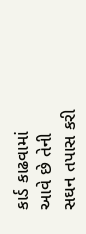કાર્ડ કાઢવામાં આવે છે તેની સઘન તપાસ કરી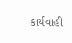કાર્યવાહી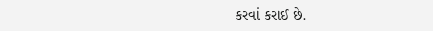કરવાં કરાઈ છે.